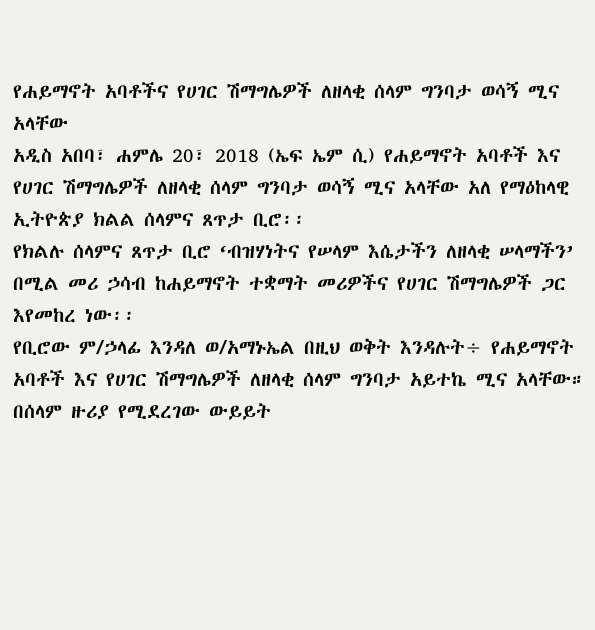የሐይማኖት አባቶችና የሀገር ሽማግሌዎች ለዘላቂ ሰላም ግንባታ ወሳኝ ሚና አላቸው
አዲስ አበባ፣ ሐምሌ 20፣ 2018 (ኤፍ ኤም ሲ) የሐይማኖት አባቶች እና የሀገር ሽማግሌዎች ለዘላቂ ሰላም ግንባታ ወሳኝ ሚና አላቸው አለ የማዕከላዊ ኢትዮጵያ ክልል ሰላምና ጸጥታ ቢሮ፡፡
የክልሉ ሰላምና ጸጥታ ቢሮ ‘ብዝሃነትና የሠላም እሴታችን ለዘላቂ ሠላማችን’ በሚል መሪ ኃሳብ ከሐይማኖት ተቋማት መሪዎችና የሀገር ሽማግሌዎች ጋር እየመከረ ነው፡፡
የቢሮው ም/ኃላፊ እንዳለ ወ/አማኑኤል በዚህ ወቅት እንዳሉት÷ የሐይማኖት አባቶች እና የሀገር ሽማግሌዎች ለዘላቂ ሰላም ግንባታ አይተኬ ሚና አላቸው።
በሰላም ዙሪያ የሚደረገው ውይይት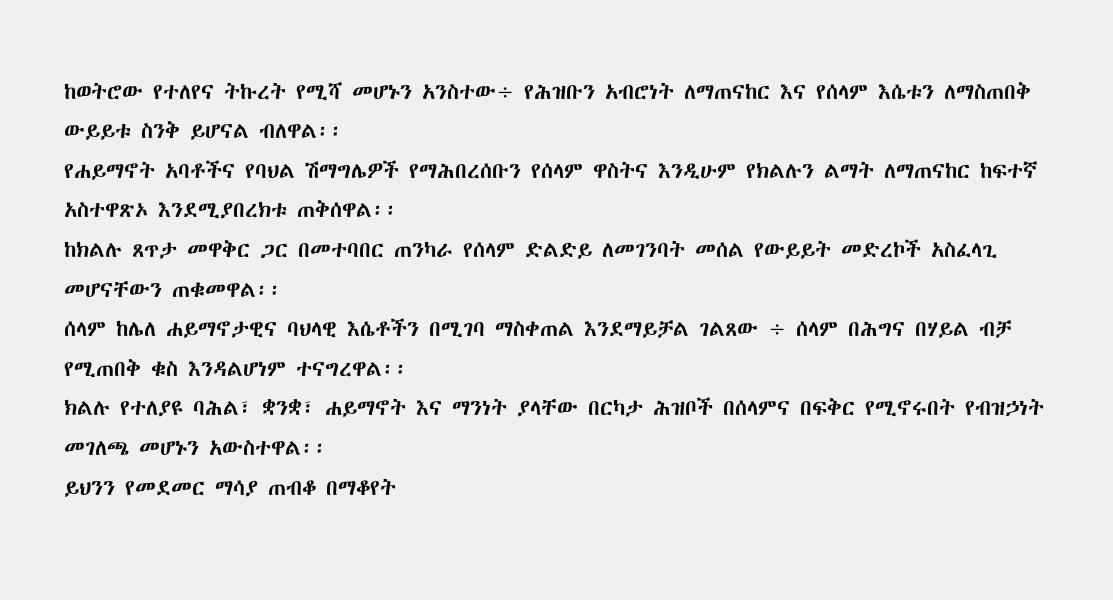ከወትሮው የተለየና ትኩረት የሚሻ መሆኑን አንስተው÷ የሕዝቡን አብሮነት ለማጠናከር እና የሰላም እሴቱን ለማስጠበቅ ውይይቱ ስንቅ ይሆናል ብለዋል፡፡
የሐይማኖት አባቶችና የባህል ሽማግሌዎች የማሕበረሰቡን የሰላም ዋስትና እንዲሁም የክልሉን ልማት ለማጠናከር ከፍተኛ አስተዋጽኦ እንደሚያበረክቱ ጠቅሰዋል፡፡
ከክልሉ ጸጥታ መዋቅር ጋር በመተባበር ጠንካራ የሰላም ድልድይ ለመገንባት መሰል የውይይት መድረኮች አስፈላጊ መሆናቸውን ጠቁመዋል፡፡
ሰላም ከሌለ ሐይማኖታዊና ባህላዊ እሴቶችን በሚገባ ማስቀጠል እንደማይቻል ገልጸው ÷ ሰላም በሕግና በሃይል ብቻ የሚጠበቅ ቁስ እንዳልሆነም ተናግረዋል፡፡
ክልሉ የተለያዩ ባሕል፣ ቋንቋ፣ ሐይማኖት እና ማንነት ያላቸው በርካታ ሕዝቦች በሰላምና በፍቅር የሚኖሩበት የብዝኃነት መገለጫ መሆኑን አውስተዋል፡፡
ይህንን የመደመር ማሳያ ጠብቆ በማቆየት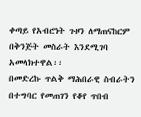ቀጣይ የአብሮነት ጉዞን ለማጠናከርም በቅንጅት መስራት እንደሚገባ አመላክተዋል፡፡
በመድረኩ ጥልቅ ማሕበራዊ ስብራትን በተግባር የመጠገን የቆየ ጥበብ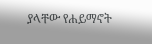ያላቸው የሐይማኖት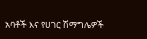አባቶች እና የሀገር ሽማግሌዎች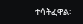ተሳትፈዋል፡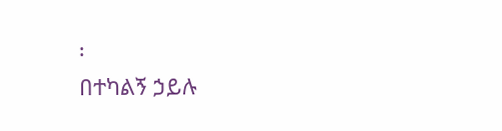፡
በተካልኝ ኃይሉ